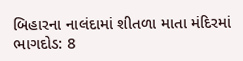બિહારના નાલંદામાં શીતળા માતા મંદિરમાં ભાગદોડ: 8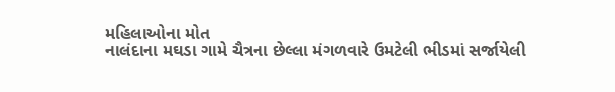મહિલાઓના મોત
નાલંદાના મઘડા ગામે ચૈત્રના છેલ્લા મંગળવારે ઉમટેલી ભીડમાં સર્જાયેલી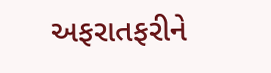અફરાતફરીને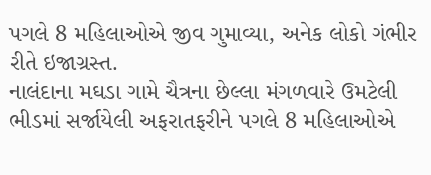પગલે 8 મહિલાઓએ જીવ ગુમાવ્યા, અનેક લોકો ગંભીર રીતે ઇજાગ્રસ્ત.
નાલંદાના મઘડા ગામે ચૈત્રના છેલ્લા મંગળવારે ઉમટેલી ભીડમાં સર્જાયેલી અફરાતફરીને પગલે 8 મહિલાઓએ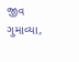જીવ ગુમાવ્યા,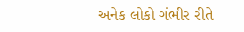અનેક લોકો ગંભીર રીતે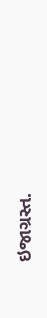ઇજાગ્રસ્ત.